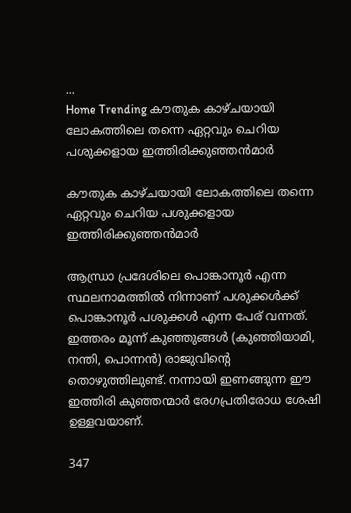...
Home Trending കൗതുക കാഴ്ചയായി ലോകത്തിലെ തന്നെ ഏറ്റവും ചെറിയ പശുക്കളായ ഇത്തിരിക്കുഞ്ഞന്‍മാർ

കൗതുക കാഴ്ചയായി ലോകത്തിലെ തന്നെ ഏറ്റവും ചെറിയ പശുക്കളായ ഇത്തിരിക്കുഞ്ഞന്‍മാർ

ആന്ധ്രാ പ്രദേശിലെ പൊങ്കാനൂര്‍ എന്ന സ്ഥലനാമത്തില്‍ നിന്നാണ് പശുക്കള്‍ക്ക് പൊങ്കാനൂര്‍ പശുക്കള്‍ എന്ന പേര് വന്നത്. ഇത്തരം മൂന്ന് കുഞ്ഞുങ്ങള്‍ (കുഞ്ഞിയാമി, നന്തി, പൊന്നൻ) രാജുവിന്റെ തൊഴുത്തിലുണ്ട്. നന്നായി ഇണങ്ങുന്ന ഈ ഇത്തിരി കുഞ്ഞന്മാര്‍ രേഗപ്രതിരോധ ശേഷി ഉള്ളവയാണ്.

347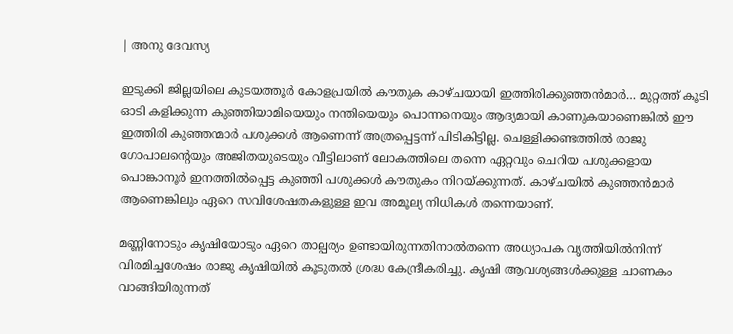| അനു ദേവസ്യ

ഇടുക്കി ജില്ലയിലെ കുടയത്തൂര്‍ കോളപ്രയില്‍ കൗതുക കാഴ്ചയായി ഇത്തിരിക്കുഞ്ഞന്‍മാർ… മുറ്റത്ത് കൂടി ഓടി കളിക്കുന്ന കുഞ്ഞിയാമിയെയും നന്തിയെയും പൊന്നനെയും ആദ്യമായി കാണുകയാണെങ്കിൽ ഈ ഇത്തിരി കുഞ്ഞന്മാർ പശുക്കൾ ആണെന്ന് അത്രപ്പെട്ടന്ന് പിടികിട്ടില്ല. ചെള്ളിക്കണ്ടത്തില്‍ രാജു ഗോപാലന്റെയും അജിതയുടെയും വീട്ടിലാണ് ലോകത്തിലെ തന്നെ ഏറ്റവും ചെറിയ പശുക്കളായ പൊങ്കാനൂര്‍ ഇനത്തില്‍പ്പെട്ട കുഞ്ഞി പശുക്കൾ കൗതുകം നിറയ്ക്കുന്നത്. കാഴ്ചയിൽ കുഞ്ഞൻമാർ ആണെങ്കിലും ഏറെ സവിശേഷതകളുള്ള ഇവ അമൂല്യ നിധികള്‍ തന്നെയാണ്.

മണ്ണിനോടും കൃഷിയോടും ഏറെ താല്പര്യം ഉണ്ടായിരുന്നതിനാൽതന്നെ അധ്യാപക വൃത്തിയില്‍നിന്ന് വിരമിച്ചശേഷം രാജു കൃഷിയിൽ കൂടുതൽ ശ്രദ്ധ കേന്ദ്രീകരിച്ചു. കൃഷി ആവശ്യങ്ങൾക്കുള്ള ചാണകം വാങ്ങിയിരുന്നത്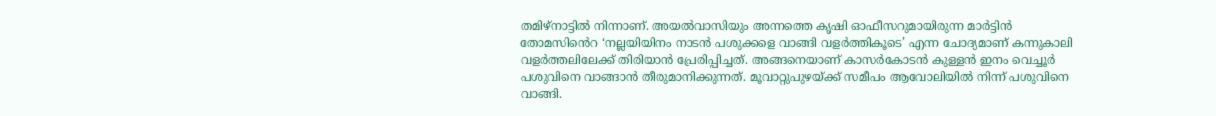തമിഴ്‌നാട്ടിൽ നിന്നാണ്. അയല്‍വാസിയും അന്നത്തെ കൃഷി ഓഫീസറുമായിരുന്ന മാര്‍ട്ടിന്‍ തോമസിൻെറ ‘നല്ലയിയിനം നാടന്‍ പശുക്കളെ വാങ്ങി വളര്‍ത്തികൂടെ’ എന്ന ചോദ്യമാണ് കന്നുകാലി വളർത്തലിലേക്ക് തിരിയാൻ പ്രേരിപ്പിച്ചത്. അങ്ങനെയാണ് കാസർകോടൻ കുള്ളൻ ഇനം വെച്ചൂര്‍ പശുവിനെ വാങ്ങാൻ തീരുമാനിക്കുന്നത്. മൂവാറ്റുപുഴയ്ക്ക് സമീപം ആവോലിയില്‍ നിന്ന് പശുവിനെ വാങ്ങി.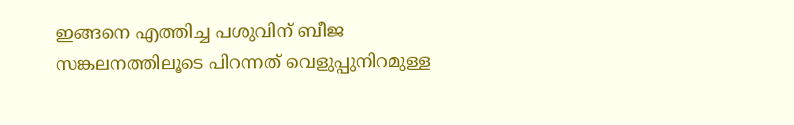ഇങ്ങനെ എത്തിച്ച പശുവിന് ബീജ സങ്കലനത്തിലൂടെ പിറന്നത് വെളുപ്പുനിറമുള്ള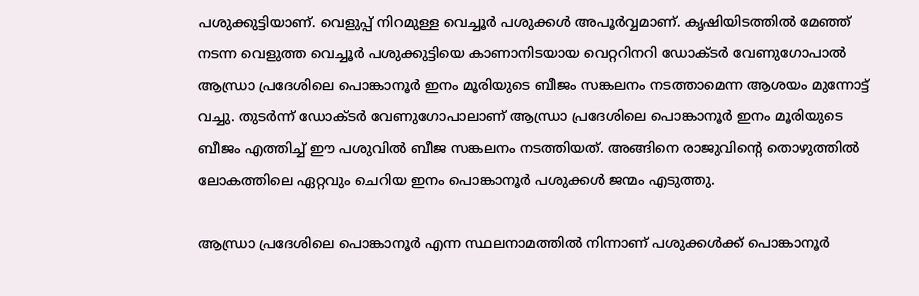പശുക്കുട്ടിയാണ്. വെളുപ്പ് നിറമുള്ള വെച്ചൂര്‍ പശുക്കള്‍ അപൂര്‍വ്വമാണ്. കൃഷിയിടത്തില്‍ മേഞ്ഞ് നടന്ന വെളുത്ത വെച്ചൂര്‍ പശുക്കുട്ടിയെ കാണാനിടയായ വെറ്ററിനറി ഡോക്ടര്‍ വേണുഗോപാൽ ആന്ധ്രാ പ്രദേശിലെ പൊങ്കാനൂര്‍ ഇനം മൂരിയുടെ ബീജം സങ്കലനം നടത്താമെന്ന ആശയം മുന്നോട്ട് വച്ചു. തുടർന്ന് ഡോക്ടര്‍ വേണുഗോപാലാണ് ആന്ധ്രാ പ്രദേശിലെ പൊങ്കാനൂര്‍ ഇനം മൂരിയുടെ ബീജം എത്തിച്ച് ഈ പശുവില്‍ ബീജ സങ്കലനം നടത്തിയത്. അങ്ങിനെ രാജുവിന്റെ തൊഴുത്തില്‍ ലോകത്തിലെ ഏറ്റവും ചെറിയ ഇനം പൊങ്കാനൂര്‍ പശുക്കള്‍ ജന്മം എടുത്തു.

ആന്ധ്രാ പ്രദേശിലെ പൊങ്കാനൂര്‍ എന്ന സ്ഥലനാമത്തില്‍ നിന്നാണ് പശുക്കള്‍ക്ക് പൊങ്കാനൂര്‍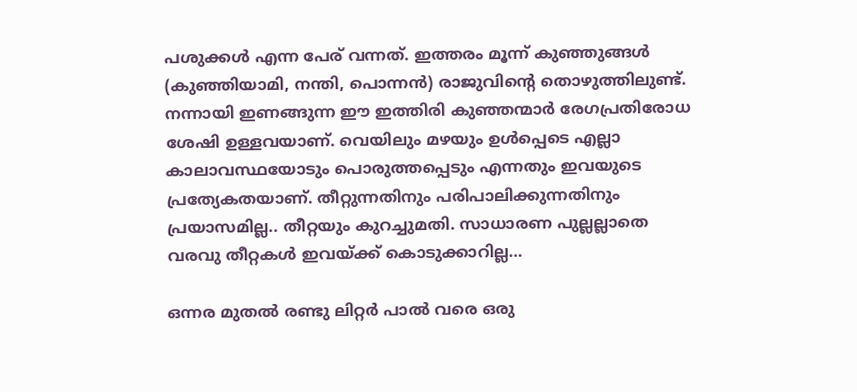പശുക്കള്‍ എന്ന പേര് വന്നത്. ഇത്തരം മൂന്ന് കുഞ്ഞുങ്ങള്‍ (കുഞ്ഞിയാമി, നന്തി, പൊന്നൻ) രാജുവിന്റെ തൊഴുത്തിലുണ്ട്. നന്നായി ഇണങ്ങുന്ന ഈ ഇത്തിരി കുഞ്ഞന്മാര്‍ രേഗപ്രതിരോധ ശേഷി ഉള്ളവയാണ്. വെയിലും മഴയും ഉള്‍പ്പെടെ എല്ലാ കാലാവസ്ഥയോടും പൊരുത്തപ്പെടും എന്നതും ഇവയുടെ പ്രത്യേകതയാണ്. തീറ്റുന്നതിനും പരിപാലിക്കുന്നതിനും പ്രയാസമില്ല.. തീറ്റയും കുറച്ചുമതി. സാധാരണ പുല്ലല്ലാതെ വരവു തീറ്റകള്‍ ഇവയ്ക്ക് കൊടുക്കാറില്ല…

ഒന്നര മുതല്‍ രണ്ടു ലിറ്റര്‍ പാല്‍ വരെ ഒരു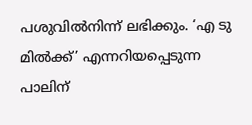പശുവില്‍നിന്ന് ലഭിക്കും. ‘എ ടു മില്‍ക്ക്’ എന്നറിയപ്പെടുന്ന പാലിന്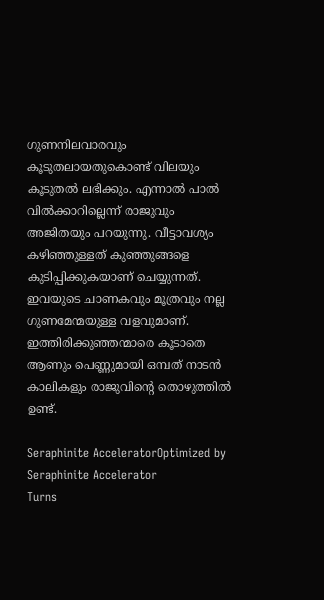ഗുണനിലവാരവും കൂടുതലായതുകൊണ്ട് വിലയും കൂടുതല്‍ ലഭിക്കും. എന്നാല്‍ പാല്‍ വില്‍ക്കാറില്ലെന്ന് രാജുവും അജിതയും പറയുന്നു. വീട്ടാവശ്യം കഴിഞ്ഞുള്ളത് കുഞ്ഞുങ്ങളെ കുടിപ്പിക്കുകയാണ് ചെയ്യുന്നത്. ഇവയുടെ ചാണകവും മൂത്രവും നല്ല ഗുണമേന്മയുള്ള വളവുമാണ്. ഇത്തിരിക്കുഞ്ഞന്മാരെ കൂടാതെ ആണും പെണ്ണുമായി ഒമ്പത് നാടന്‍ കാലികളും രാജുവിന്റെ തൊഴുത്തില്‍ ഉണ്ട്.

Seraphinite AcceleratorOptimized by Seraphinite Accelerator
Turns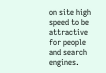on site high speed to be attractive for people and search engines.